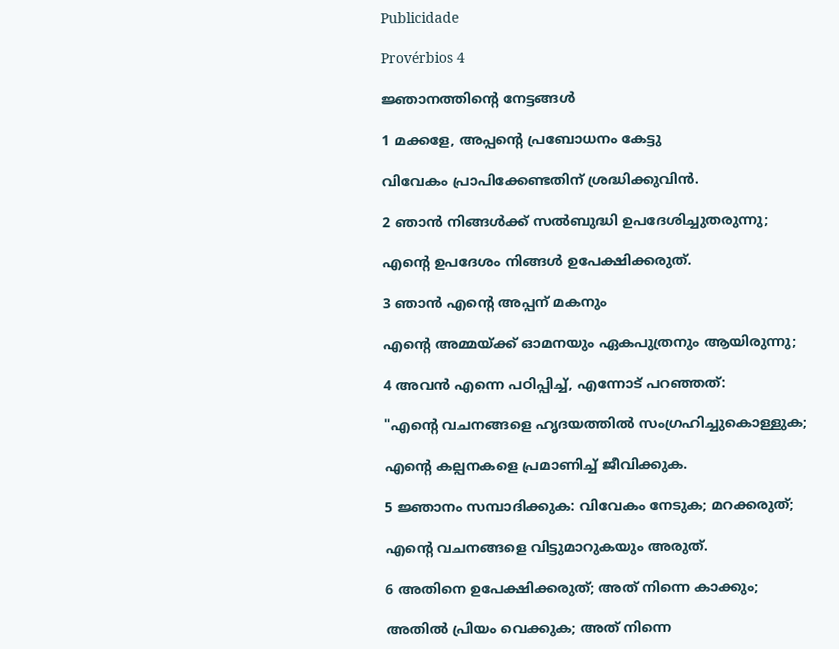Publicidade

Provérbios 4

ജ്ഞാനത്തിന്‍റെ നേട്ടങ്ങൾ

1 മക്കളേ, അപ്പന്‍റെ പ്രബോധനം കേട്ടു

വിവേകം പ്രാപിക്കേണ്ടതിന് ശ്രദ്ധിക്കുവിൻ.

2 ഞാൻ നിങ്ങൾക്ക് സൽബുദ്ധി ഉപദേശിച്ചുതരുന്നു;

എന്‍റെ ഉപദേശം നിങ്ങൾ ഉപേക്ഷിക്കരുത്.

3 ഞാൻ എന്‍റെ അപ്പന് മകനും

എന്‍റെ അമ്മയ്ക്ക് ഓമനയും ഏകപുത്രനും ആയിരുന്നു;

4 അവൻ എന്നെ പഠിപ്പിച്ച്, എന്നോട് പറഞ്ഞത്:

"എന്‍റെ വചനങ്ങളെ ഹൃദയത്തിൽ സംഗ്രഹിച്ചുകൊള്ളുക;

എന്‍റെ കല്പനകളെ പ്രമാണിച്ച് ജീവിക്കുക.

5 ജ്ഞാനം സമ്പാദിക്കുക: വിവേകം നേടുക; മറക്കരുത്;

എന്‍റെ വചനങ്ങളെ വിട്ടുമാറുകയും അരുത്.

6 അതിനെ ഉപേക്ഷിക്കരുത്; അത് നിന്നെ കാക്കും;

അതിൽ പ്രിയം വെക്കുക; അത് നിന്നെ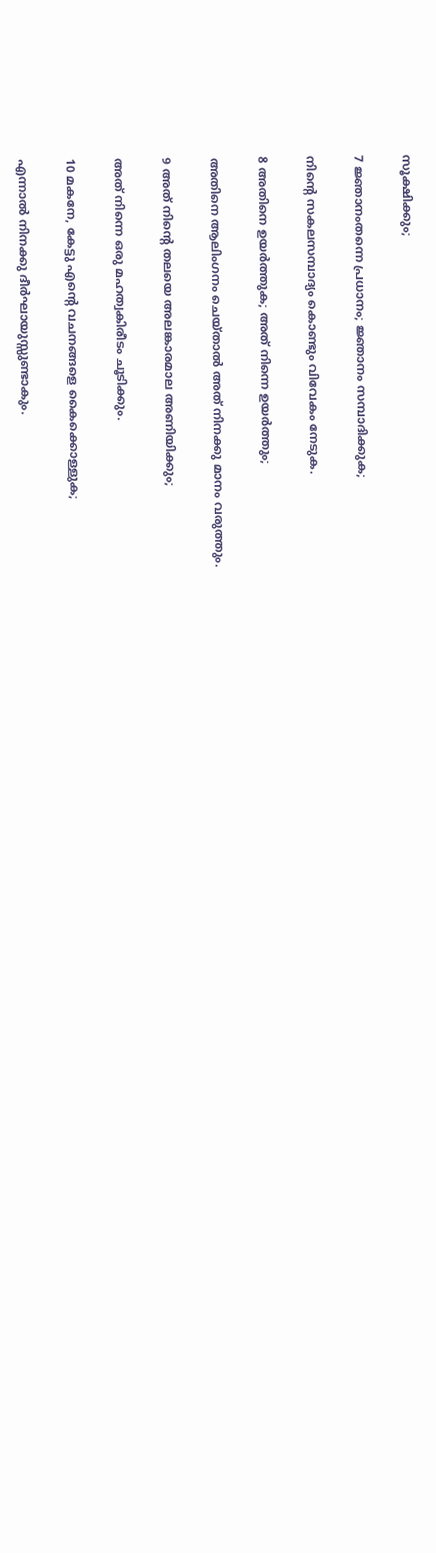സൂക്ഷിക്കും;

7 ജ്ഞാനംതന്നെ പ്രധാനം; ജ്ഞാനം സമ്പാദിക്കുക;

നിന്‍റെ സകലസമ്പാദ്യം കൊണ്ടും വിവേകം നേടുക.

8 അതിനെ ഉയർത്തുക; അത് നിന്നെ ഉയർത്തും;

അതിനെ ആലിംഗനം ചെയ്താൽ അത് നിനക്കു മാനം വരുത്തും.

9 അത് നിന്‍റെ തലയെ അലങ്കാരമാല അണിയിക്കും;

അത് നിന്നെ ഒരു മഹത്വകിരീടം ചൂടിക്കും.

10 മകനേ, കേട്ടു എന്‍റെ വചനങ്ങളെ കൈക്കൊള്ളുക;

എന്നാൽ നിനക്കു ദീർഘായുസ്സുണ്ടാകും.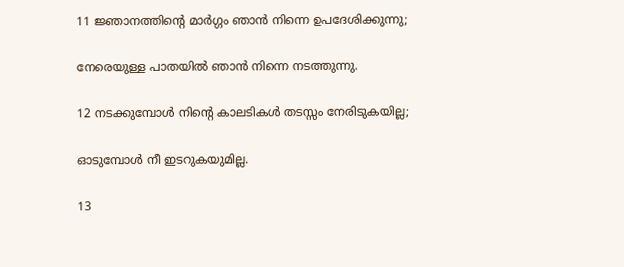11 ജ്ഞാനത്തിന്‍റെ മാർഗ്ഗം ഞാൻ നിന്നെ ഉപദേശിക്കുന്നു;

നേരെയുള്ള പാതയിൽ ഞാൻ നിന്നെ നടത്തുന്നു.

12 നടക്കുമ്പോൾ നിന്‍റെ കാലടികൾ തടസ്സം നേരിടുകയില്ല;

ഓടുമ്പോൾ നീ ഇടറുകയുമില്ല.

13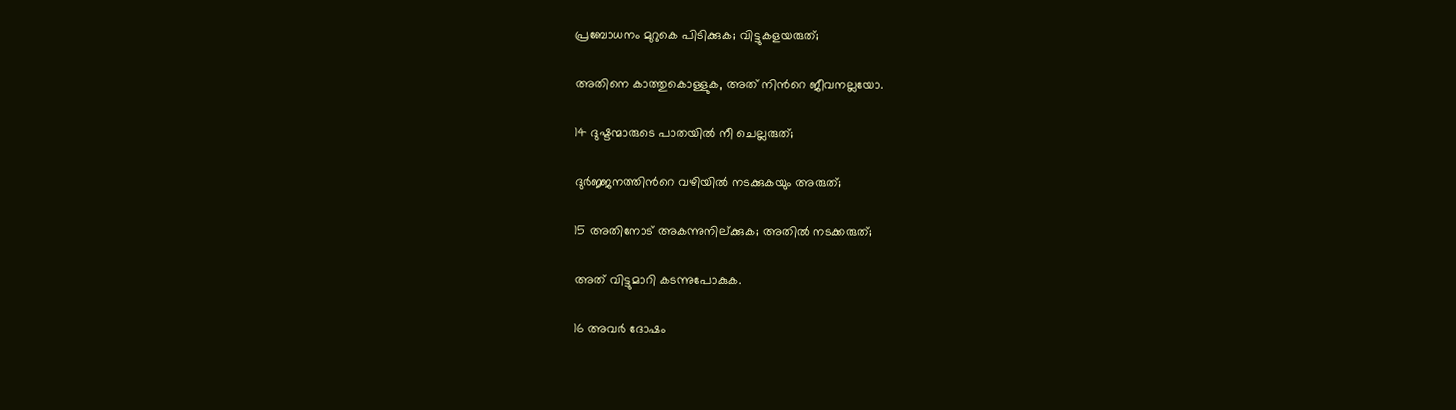പ്രബോധനം മുറുകെ പിടിക്കുക; വിട്ടുകളയരുത്;

അതിനെ കാത്തുകൊള്ളുക, അത് നിന്‍റെ ജീവനല്ലയോ.

14 ദുഷ്ടന്മാരുടെ പാതയിൽ നീ ചെല്ലരുത്;

ദുർജ്ജനത്തിന്‍റെ വഴിയിൽ നടക്കുകയും അരുത്;

15 അതിനോട് അകന്നുനില്ക്കുക; അതിൽ നടക്കരുത്;

അത് വിട്ടുമാറി കടന്നുപോകുക.

16 അവർ ദോഷം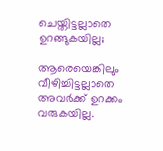ചെയ്തിട്ടല്ലാതെ ഉറങ്ങുകയില്ല;

ആരെയെങ്കിലും വീഴിച്ചിട്ടല്ലാതെ അവർക്ക് ഉറക്കം വരുകയില്ല.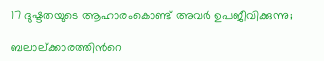17 ദുഷ്ടതയുടെ ആഹാരംകൊണ്ട് അവർ ഉപജീവിക്കുന്നു;

ബലാല്ക്കാരത്തിന്‍റെ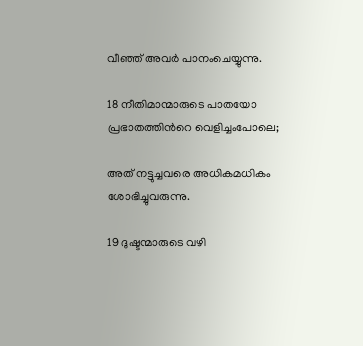വീഞ്ഞ് അവർ പാനംചെയ്യുന്നു.

18 നീതിമാന്മാരുടെ പാതയോ പ്രഭാതത്തിന്‍റെ വെളിച്ചംപോലെ;

അത് നട്ടുച്ചവരെ അധികമധികം ശോഭിച്ചുവരുന്നു.

19 ദുഷ്ടന്മാരുടെ വഴി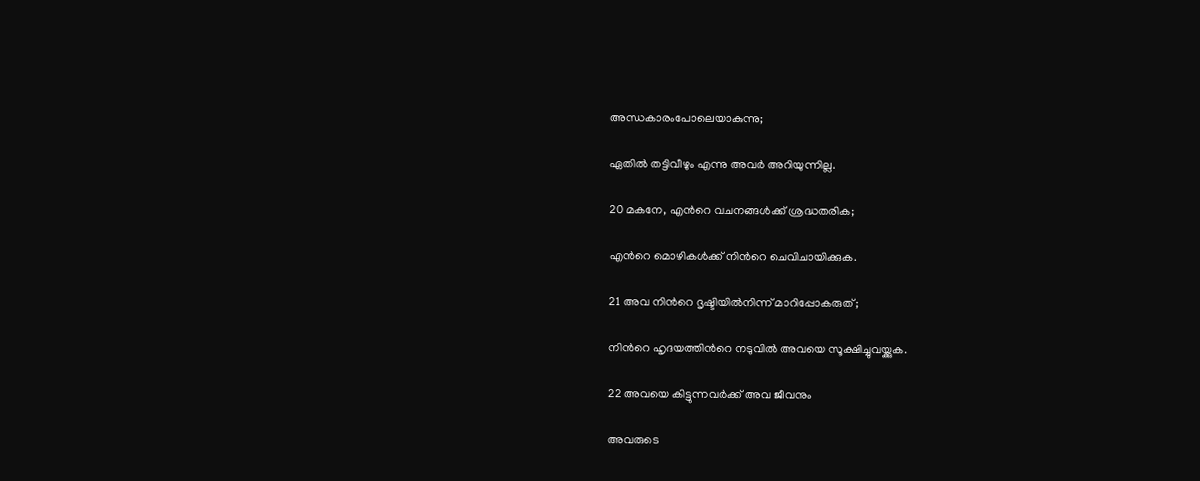അന്ധകാരംപോലെയാകുന്നു;

ഏതിൽ തട്ടിവീഴും എന്നു അവർ അറിയുന്നില്ല.

20 മകനേ, എന്‍റെ വചനങ്ങൾക്ക് ശ്രദ്ധതരിക;

എന്‍റെ മൊഴികൾക്ക് നിന്‍റെ ചെവിചായിക്കുക.

21 അവ നിന്‍റെ ദൃഷ്ടിയിൽനിന്ന് മാറിപ്പോകരുത്;

നിന്‍റെ ഹൃദയത്തിന്‍റെ നടുവിൽ അവയെ സൂക്ഷിച്ചുവയ്ക്കുക.

22 അവയെ കിട്ടുന്നവർക്ക് അവ ജീവനും

അവരുടെ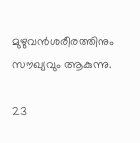മുഴുവൻശരീരത്തിനും സൗഖ്യവും ആകുന്നു.

23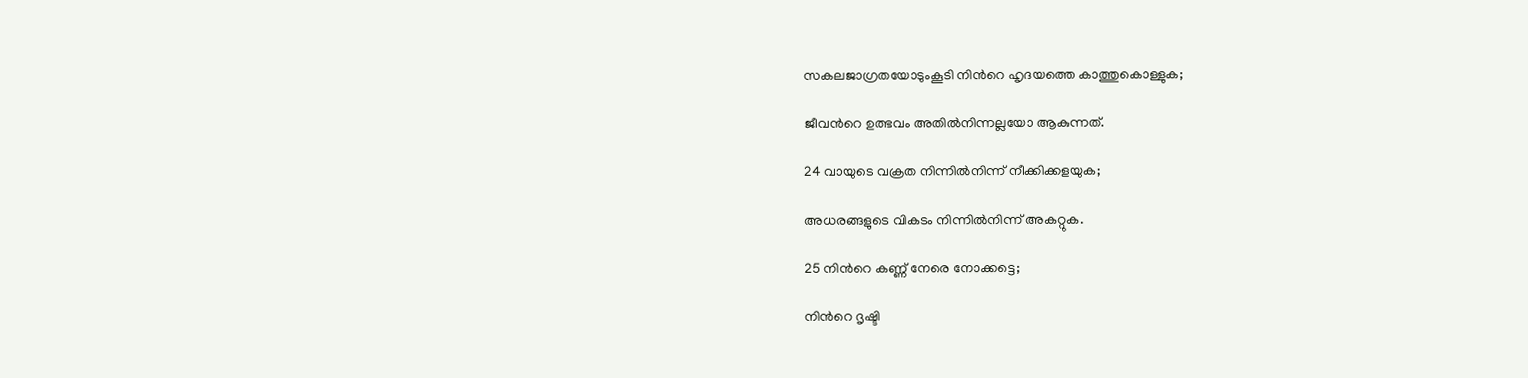സകലജാഗ്രതയോടുംകൂടി നിന്‍റെ ഹൃദയത്തെ കാത്തുകൊള്ളുക;

ജീവന്‍റെ ഉത്ഭവം അതിൽനിന്നല്ലയോ ആകുന്നത്.

24 വായുടെ വക്രത നിന്നിൽനിന്ന് നീക്കിക്കളയുക;

അധരങ്ങളുടെ വികടം നിന്നിൽനിന്ന് അകറ്റുക.

25 നിന്‍റെ കണ്ണ് നേരെ നോക്കട്ടെ;

നിന്‍റെ ദൃഷ്ടി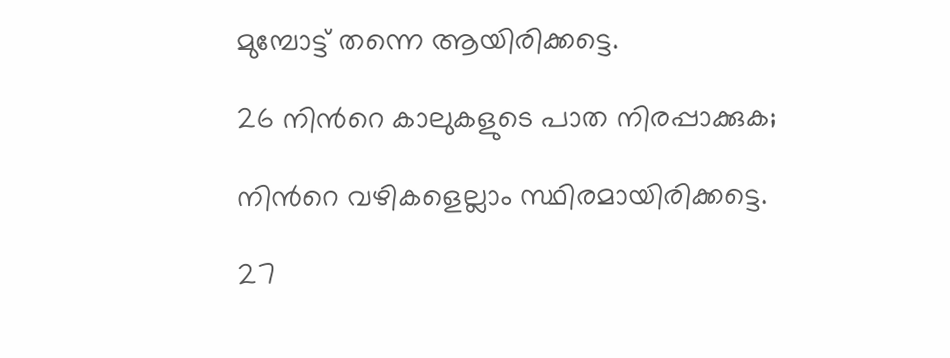മുമ്പോട്ട് തന്നെ ആയിരിക്കട്ടെ.

26 നിന്‍റെ കാലുകളുടെ പാത നിരപ്പാക്കുക;

നിന്‍റെ വഴികളെല്ലാം സ്ഥിരമായിരിക്കട്ടെ.

27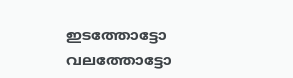ഇടത്തോട്ടോ വലത്തോട്ടോ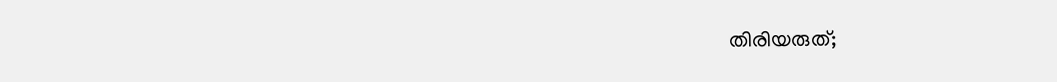തിരിയരുത്;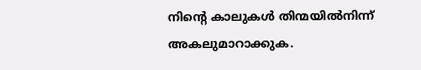നിന്‍റെ കാലുകൾ തിന്മയിൽനിന്ന് അകലുമാറാക്കുക.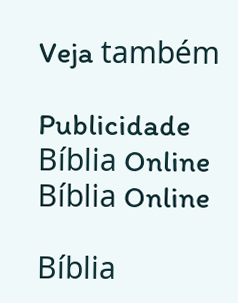Veja também

Publicidade
Bíblia Online Bíblia Online

Bíblia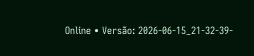Online • Versão: 2026-06-15_21-32-39-